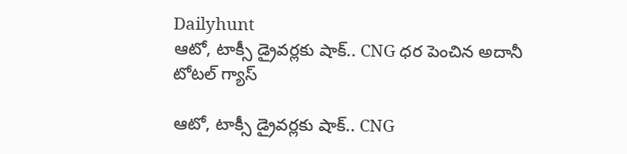Dailyhunt
ఆటో, టాక్సీ డ్రైవర్లకు షాక్.. CNG ధర పెంచిన అదానీ టోటల్ గ్యాస్

ఆటో, టాక్సీ డ్రైవర్లకు షాక్.. CNG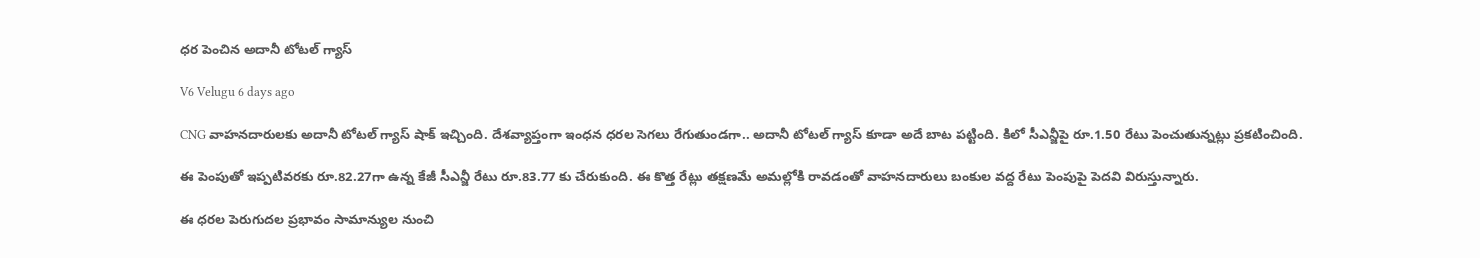ధర పెంచిన అదానీ టోటల్ గ్యాస్

V6 Velugu 6 days ago

CNG వాహనదారులకు అదానీ టోటల్ గ్యాస్ షాక్ ఇచ్చింది. దేశవ్యాప్తంగా ఇంధన ధరల సెగలు రేగుతుండగా.. అదానీ టోటల్ గ్యాస్ కూడా అదే బాట పట్టింది. కిలో సీఎన్జీపై రూ.1.50 రేటు పెంచుతున్నట్లు ప్రకటించింది.

ఈ పెంపుతో ఇప్పటివరకు రూ.82.27గా ఉన్న కేజీ సీఎన్జీ రేటు రూ.83.77 కు చేరుకుంది. ఈ కొత్త రేట్లు తక్షణమే అమల్లోకి రావడంతో వాహనదారులు బంకుల వద్ద రేటు పెంపుపై పెదవి విరుస్తున్నారు.

ఈ ధరల పెరుగుదల ప్రభావం సామాన్యుల నుంచి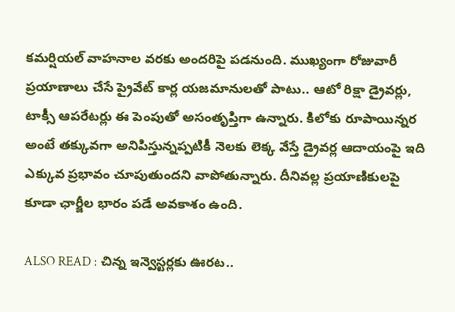కమర్షియల్ వాహనాల వరకు అందరిపై పడనుంది. ముఖ్యంగా రోజువారీ ప్రయాణాలు చేసే ప్రైవేట్ కార్ల యజమానులతో పాటు.. ఆటో రిక్షా డ్రైవర్లు, టాక్సీ ఆపరేటర్లు ఈ పెంపుతో అసంతృప్తిగా ఉన్నారు. కిలోకు రూపాయిన్నర అంటే తక్కువగా అనిపిస్తున్నప్పటికీ నెలకు లెక్క వేస్తే డ్రైవర్ల ఆదాయంపై ఇది ఎక్కువ ప్రభావం చూపుతుందని వాపోతున్నారు. దీనివల్ల ప్రయాణికులపై కూడా ఛార్జీల భారం పడే అవకాశం ఉంది.

ALSO READ : చిన్న ఇన్వెస్టర్లకు ఊరట..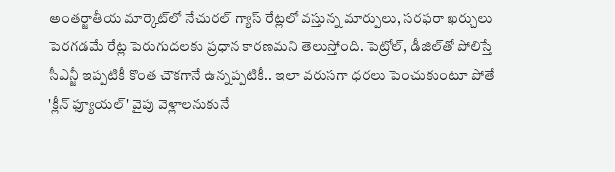అంతర్జాతీయ మార్కెట్‌లో నేచురల్ గ్యాస్ రేట్లలో వస్తున్న మార్పులు, సరఫరా ఖర్చులు పెరగడమే రేట్ల పెరుగుదలకు ప్రధాన కారణమని తెలుస్తోంది. పెట్రోల్, డీజిల్‌తో పోలిస్తే సీఎన్జీ ఇప్పటికీ కొంత చౌకగానే ఉన్నప్పటికీ.. ఇలా వరుసగా ధరలు పెంచుకుంటూ పోతే 'క్లీన్ ఫ్యూయల్' వైపు వెళ్లాలనుకునే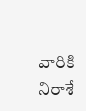వారికి నిరాశే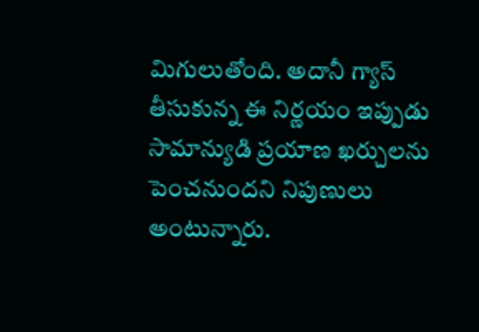మిగులుతోంది. అదానీ గ్యాస్ తీసుకున్న ఈ నిర్ణయం ఇప్పుడు సామాన్యుడి ప్రయాణ ఖర్చులను పెంచనుందని నిపుణులు అంటున్నారు.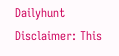Dailyhunt
Disclaimer: This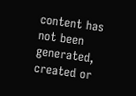content has not been generated, created or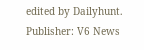edited by Dailyhunt. Publisher: V6 News